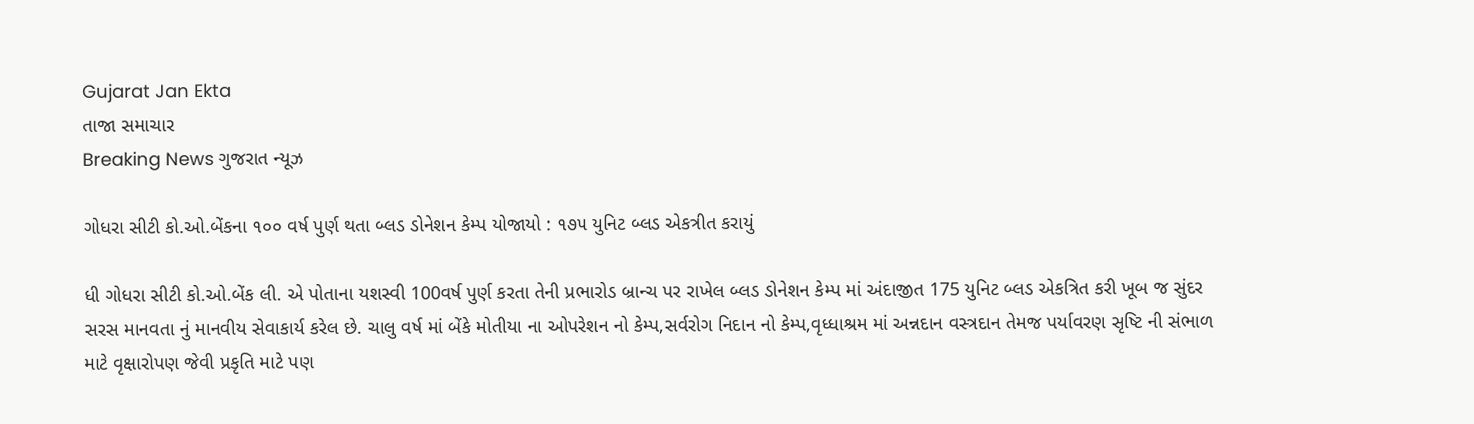Gujarat Jan Ekta
તાજા સમાચાર
Breaking News ગુજરાત ન્યૂઝ

ગોધરા સીટી કો.ઓ.બેંકના ૧૦૦ વર્ષ પુર્ણ થતા બ્લડ ડોનેશન કેમ્પ યોજાયો : ૧૭૫ યુનિટ બ્લડ એકત્રીત કરાયું

ધી ગોધરા સીટી કો.ઓ.બેંક લી. એ પોતાના યશસ્વી 100વર્ષ પુર્ણ કરતા તેની પ્રભારોડ બ્રાન્ચ પર રાખેલ બ્લડ ડોનેશન કેમ્પ માં અંદાજીત 175 યુનિટ બ્લડ એકત્રિત કરી ખૂબ જ સુંદર સરસ માનવતા નું માનવીય સેવાકાર્ય કરેલ છે. ચાલુ વર્ષ માં બેંકે મોતીયા ના ઓપરેશન નો કેમ્પ,સર્વરોગ નિદાન નો કેમ્પ,વૃધ્ધાશ્રમ માં અન્નદાન વસ્ત્રદાન તેમજ પર્યાવરણ સૃષ્ટિ ની સંભાળ માટે વૃક્ષારોપણ જેવી પ્રકૃતિ માટે પણ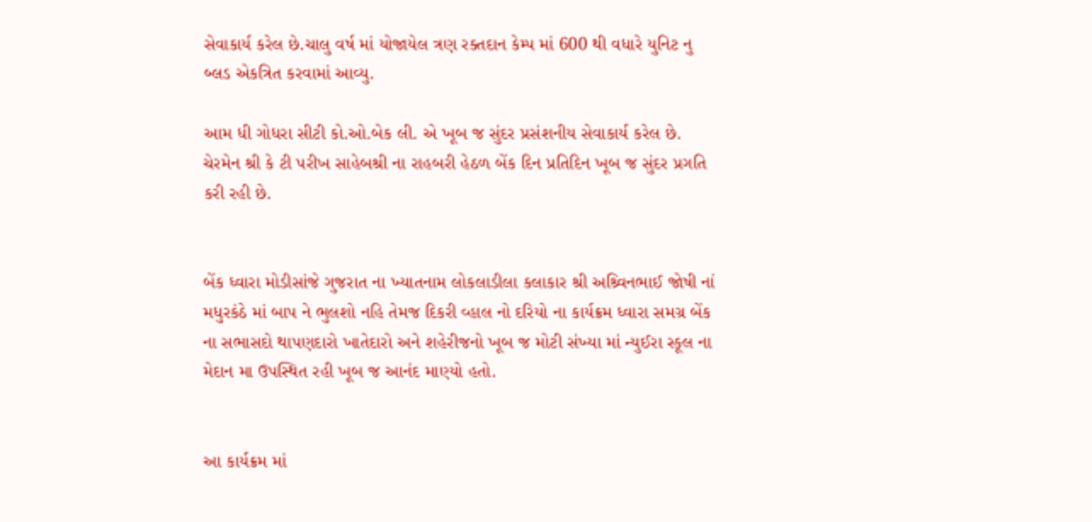સેવાકાર્ય કરેલ છે.ચાલુ વર્ષ માં યોજાયેલ ત્રણ રક્તદાન કેમ્પ માં 600 થી વધારે યુનિટ નુ બ્લડ એકત્રિત કરવામાં આવ્યુ.

આમ ધી ગોધરા સીટી કો.ઓ.બેક લી. એ ખૂબ જ સુંદર પ્રસંશનીય સેવાકાર્ય કરેલ છે. ચેરમેન શ્રી કે ટી પરીખ સાહેબશ્રી ના રાહબરી હેઠળ બેંક દિન પ્રતિદિન ખૂબ જ સુંદર પ્રગતિ કરી રહી છે.


બેંક ધ્વારા મોડીસાંજે ગુજરાત ના ખ્યાતનામ લોકલાડીલા કલાકાર શ્રી અશ્ર્વિનભાઈ જોષી નાં મધુરકંઠે માં બાપ ને ભુલશો નહિ તેમજ દિકરી વ્હાલ નો દરિયો ના કાર્યક્રમ ધ્વારા સમગ્ર બેંક ના સભાસદો થાપણદારો ખાતેદારો અને શહેરીજનો ખૂબ જ મોટી સંખ્યા માં ન્યુઈરા સ્કૂલ ના મેદાન મા ઉપસ્થિત રહી ખૂબ જ આનંદ માણ્યો હતો.


આ કાર્યક્રમ માં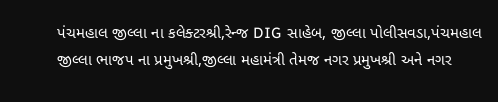પંચમહાલ જીલ્લા ના કલેક્ટરશ્રી,રેન્જ DIG સાહેબ, જીલ્લા પોલીસવડા,પંચમહાલ જીલ્લા ભાજપ ના પ્રમુખશ્રી,જીલ્લા મહામંત્રી તેમજ નગર પ્રમુખશ્રી અને નગર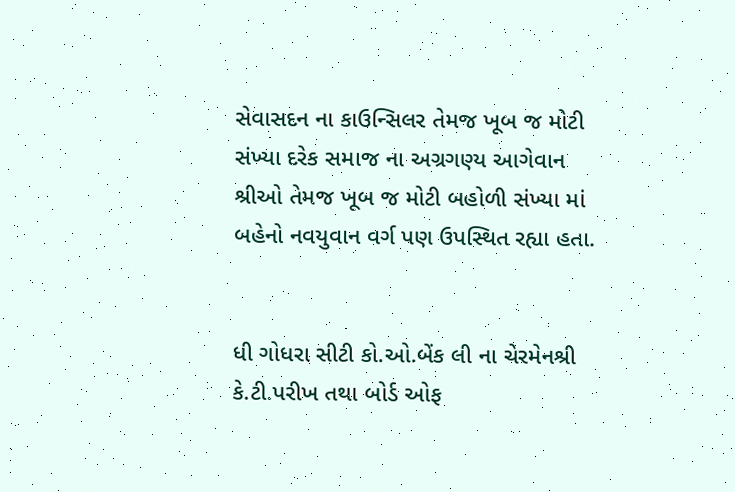સેવાસદન ના કાઉન્સિલર તેમજ ખૂબ જ મોટી સંખ્યા દરેક સમાજ ના અગ્રગણ્ય આગેવાન શ્રીઓ તેમજ ખૂબ જ મોટી બહોળી સંખ્યા માં બહેનો નવયુવાન વર્ગ પણ ઉપસ્થિત રહ્યા હતા.


ધી ગોધરા સીટી કો.ઓ.બેંક લી ના ચેરમેનશ્રી કે.ટી.પરીખ તથા બોર્ડ ઓફ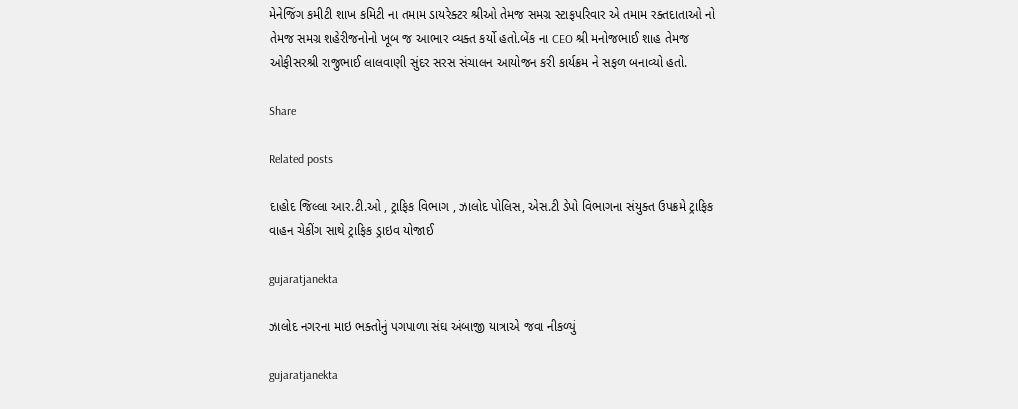મેનેજિંગ કમીટી શાખ કમિટી ના તમામ ડાયરેક્ટર શ્રીઓ તેમજ સમગ્ર સ્ટાફપરિવાર એ તમામ રક્તદાતાઓ નો તેમજ સમગ્ર શહેરીજનોનો ખૂબ જ આભાર વ્યક્ત કર્યો હતો.બેંક ના CEO શ્રી મનોજભાઈ શાહ તેમજ ઓફીસરશ્રી રાજુભાઈ લાલવાણી સુંદર સરસ સંચાલન આયોજન કરી કાર્યક્રમ ને સફળ બનાવ્યો હતો.

Share

Related posts

દાહોદ જિલ્લા આર.ટી.ઓ , ટ્રાફિક વિભાગ , ઝાલોદ પોલિસ, એસ.ટી ડેપો વિભાગના સંયુક્ત ઉપક્રમે ટ્રાફિક વાહન ચેકીંગ સાથે ટ્રાફિક ડ્રાઇવ યોજાઈ

gujaratjanekta

ઝાલોદ નગરના માઇ ભક્તોનું પગપાળા સંઘ અંબાજી યાત્રાએ જવા નીકળ્યું

gujaratjanekta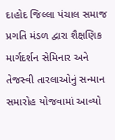દાહોદ જિલ્લા પંચાલ સમાજ પ્રગતિ મંડળ દ્વારા શૈક્ષણિક માર્ગદર્શન સેમિનાર અને તેજસ્વી તારલાઓનું સન્માન સમારોહ યોજવામાં આવ્યો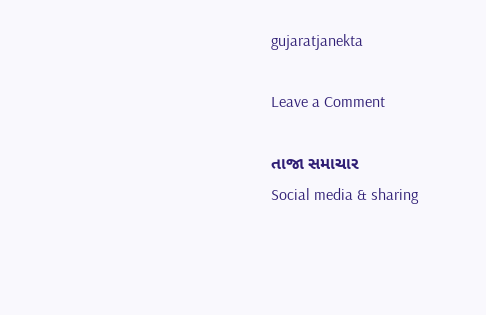gujaratjanekta

Leave a Comment

તાજા સમાચાર
Social media & sharing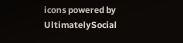icons powered by UltimatelySocial